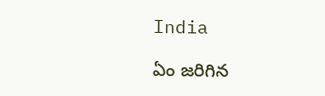India

ఏం జరిగిన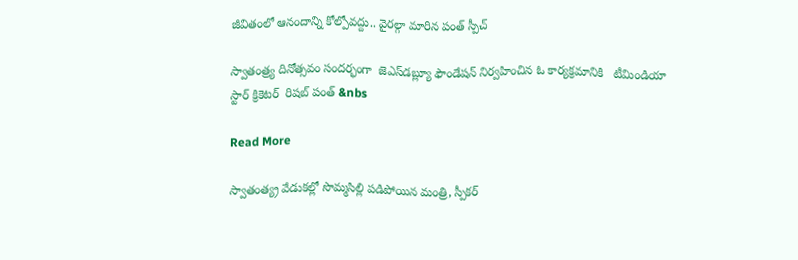జీవితంలో ఆనందాన్ని కోల్పోవద్దు.. వైరల్గా మారిన పంత్ స్పీచ్

స్వాతంత్ర్య దినోత్సవం సందర్భంగా  జెఎస్‌డబ్ల్యూ ఫౌండేషన్ నిర్వహించిన ఓ కార్యక్రమానికి   టీమిండియా స్టార్ క్రికెటర్  రిషబ్ పంత్ &nbs

Read More

స్వాతంత్య్ర వేడుకల్లో సొమ్మసిల్లి పడిపోయిన మంత్రి, స్పీకర్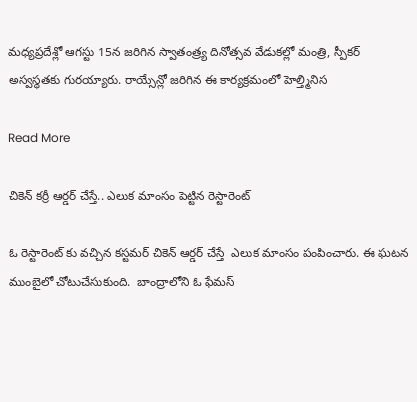మధ్యప్రదేశ్లో ఆగస్టు 15న జరిగిన స్వాతంత్ర్య దినోత్సవ వేడుకల్లో మంత్రి, స్పీకర్ అస్వస్థతకు గురయ్యారు. రాయ్సేన్లో జరిగిన ఈ కార్యక్రమంలో హెల్త్మినిస

Read More

చికెన్ క‌ర్రీ ఆర్డ‌ర్ చేస్తే.. ఎలుక మాంసం పెట్టిన రెస్టారెంట్

ఓ రెస్టారెంట్ కు వచ్చిన కస్టమర్ చికెన్ ఆర్డర్ చేస్తే  ఎలుక మాంసం పంపించారు. ఈ ఘటన ముంబైలో చోటుచేసుకుంది.  బాంద్రాలోని ఓ ఫేమస్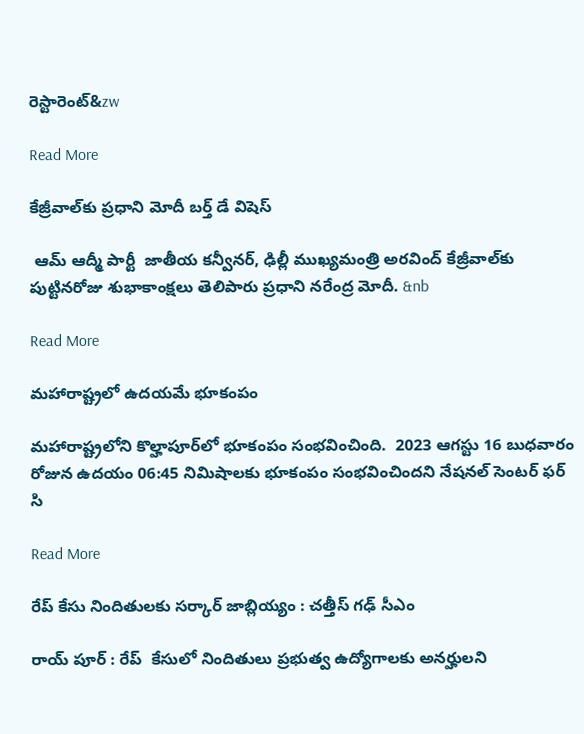రెస్టారెంట్&zw

Read More

కేజ్రీవాల్‌కు ప్రధాని మోదీ బర్త్ డే విషెస్

 ఆమ్ ఆద్మీ పార్టీ  జాతీయ కన్వీనర్, ఢిల్లీ ముఖ్యమంత్రి అరవింద్ కేజ్రీవాల్‌కు పుట్టినరోజు శుభాకాంక్షలు తెలిపారు ప్రధాని నరేంద్ర మోదీ. &nb

Read More

మహారాష్ట్రలో ఉదయమే భూకంపం

మహారాష్ట్రలోని కొల్హాపూర్‌లో భూకంపం సంభవించింది.  2023 ఆగస్టు 16 బుధవారం రోజున ఉదయం 06:45 నిమిషాలకు భూకంపం సంభవించిందని నేషనల్ సెంటర్ ఫర్ సి

Read More

రేప్ కేసు నిందితులకు సర్కార్ జాబ్లియ్యం : చత్తీస్ గఢ్ సీఎం

రాయ్ పూర్ : రేప్  కేసులో నిందితులు ప్రభుత్వ ఉద్యోగాలకు అనర్హులని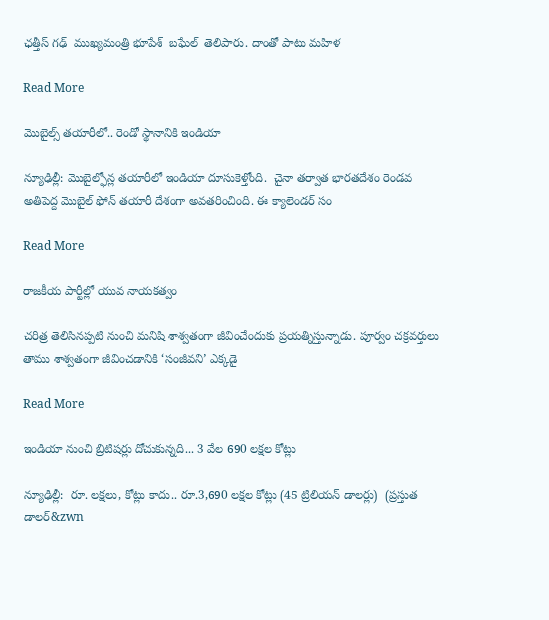ఛత్తీస్ గఢ్  ముఖ్యమంత్రి భూపేశ్  బఘేల్  తెలిపారు. దాంతో పాటు మహిళ

Read More

మొబైల్స్ తయారీలో.. రెండో స్థానానికి ఇండియా

న్యూఢిల్లీ: మొబైల్ఫోన్ల తయారీలో ఇండియా దూసుకెళ్తోంది.  చైనా తర్వాత భారతదేశం రెండవ అతిపెద్ద మొబైల్ ఫోన్ తయారీ దేశంగా అవతరించింది. ఈ క్యాలెండర్ సం

Read More

రాజకీయ పార్టీల్లో యువ నాయకత్వం

చరిత్ర తెలిసినప్పటి నుంచి మనిషి శాశ్వతంగా జీవించేందుకు ప్రయత్నిస్తున్నాడు. పూర్వం చక్రవర్తులు తాము శాశ్వతంగా జీవించడానికి ‘సంజీవని’ ఎక్కడై

Read More

ఇండియా నుంచి బ్రిటిషర్లు దోచుకున్నది... 3 వేల 690 లక్షల కోట్లు

న్యూఢిల్లీ:  రూ. లక్షలు, కోట్లు కాదు.. రూ.3,690 లక్షల కోట్లు (45 ట్రిలియన్ డాలర్లు)  (ప్రస్తుత డాలర్‌‌‌‌‌‌&zwn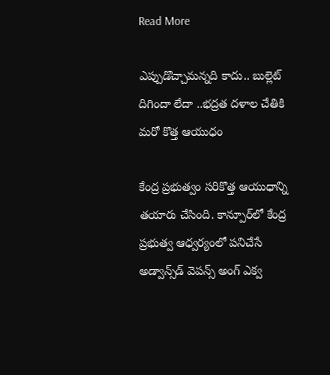Read More

ఎప్పుడొచ్చామన్నది కాదు.. బుల్లెట్ దిగిందా లేదా ..భద్రత దళాల చేతికి మరో కొత్త ఆయుధం

కేంద్ర ప్రభుత్వం సరికొత్త ఆయుధాన్ని తయారు చేసింది. కాన్పూర్‌లో కేంద్ర ప్రభుత్వ ఆధ్వర్యంలో పనిచేసే అడ్వాన్స్‌డ్‌ వెపన్స్‌ అంగ్ ఎక్వ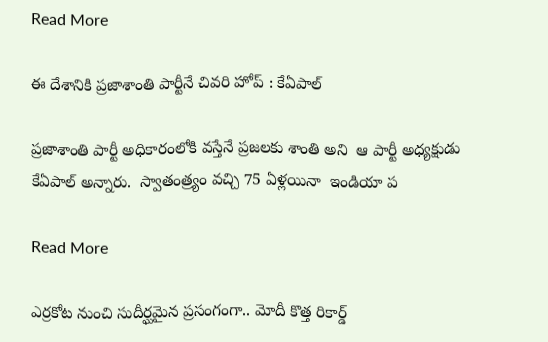Read More

ఈ దేశానికి ప్రజాశాంతి పార్టీనే చివరి హోప్ : కేఏపాల్

ప్రజాశాంతి పార్టీ అధికారంలోకి వస్తేనే ప్రజలకు శాంతి అని  ఆ పార్టీ అధ్యక్షుడు కేఏపాల్ అన్నారు.  స్వాతంత్ర్యం వచ్చి 75 ఏళ్లయినా  ఇండియా ప

Read More

ఎర్రకోట నుంచి సుదీర్ఘమైన ప్రసంగంగా.. మోదీ కొత్త రికార్డ్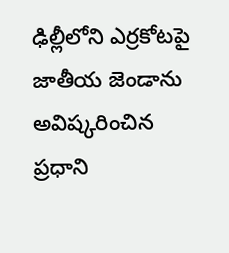ఢిల్లీలోని ఎర్రకోటపై జాతీయ జెండాను అవిష్కరించిన ప్రధాని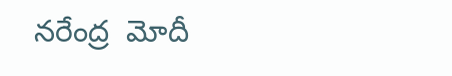నరేంద్ర  మోదీ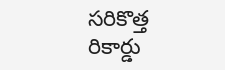సరికొత్త రికార్డు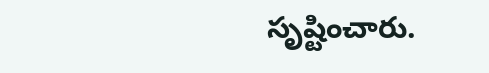సృష్టించారు.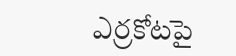ఎర్రకోటపై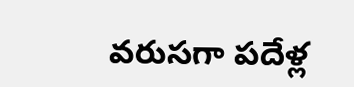వరుసగా పదేళ్ల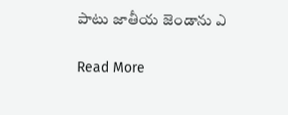పాటు జాతీయ జెండాను ఎ

Read More